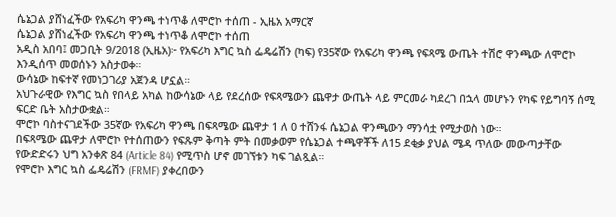ሴኔጋል ያሸነፈችው የአፍሪካ ዋንጫ ተነጥቆ ለሞሮኮ ተሰጠ - ኢዜአ አማርኛ
ሴኔጋል ያሸነፈችው የአፍሪካ ዋንጫ ተነጥቆ ለሞሮኮ ተሰጠ
አዲስ አበባ፤ መጋቢት 9/2018 (ኢዜአ)፦ የአፍሪካ እግር ኳስ ፌዴሬሽን (ካፍ) የ35ኛው የአፍሪካ ዋንጫ የፍጻሜ ውጤት ተሽሮ ዋንጫው ለሞሮኮ እንዲሰጥ መወሰኑን አስታወቀ።
ውሳኔው ከፍተኛ የመነጋገሪያ አጀንዳ ሆኗል።
አህጉራዊው የእግር ኳስ የበላይ አካል ከውሳኔው ላይ የደረሰው የፍጻሜውን ጨዋታ ውጤት ላይ ምርመራ ካደረገ በኋላ መሆኑን የካፍ የይግባኝ ሰሚ ፍርድ ቤት አስታውቋል።
ሞሮኮ ባስተናገደችው 35ኛው የአፍሪካ ዋንጫ በፍጻሜው ጨዋታ 1 ለ 0 ተሸንፋ ሴኔጋል ዋንጫውን ማንሳቷ የሚታወስ ነው።
በፍጻሜው ጨዋታ ለሞሮኮ የተሰጠውን የፍጹም ቅጣት ምት በመቃወም የሴኔጋል ተጫዋቾች ለ15 ደቂቃ ያህል ሜዳ ጥለው መውጣታቸው የውድድሩን ህግ አንቀጽ 84 (Article 84) የሚጥስ ሆኖ መገኘቱን ካፍ ገልጿል።
የሞሮኮ እግር ኳስ ፌዴሬሽን (FRMF) ያቀረበውን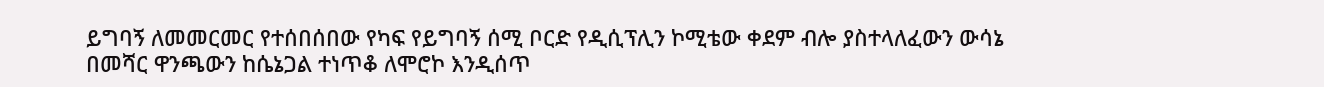ይግባኝ ለመመርመር የተሰበሰበው የካፍ የይግባኝ ሰሚ ቦርድ የዲሲፕሊን ኮሚቴው ቀደም ብሎ ያስተላለፈውን ውሳኔ በመሻር ዋንጫውን ከሴኔጋል ተነጥቆ ለሞሮኮ እንዲሰጥ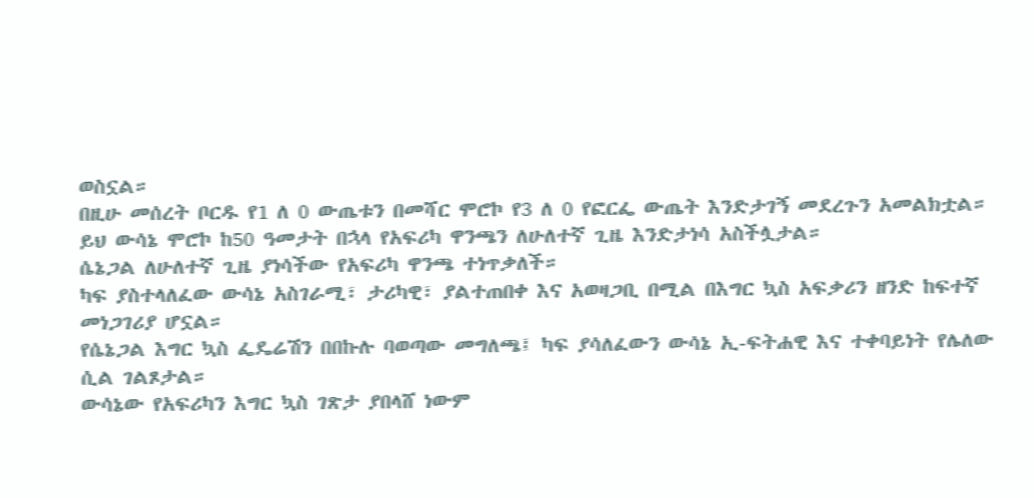ወስኗል።
በዚሁ መሰረት ቦርዱ የ1 ለ 0 ውጤቱን በመሻር ሞሮኮ የ3 ለ 0 የፎርፌ ውጤት እንድታገኝ መደረጉን አመልክቷል።
ይህ ውሳኔ ሞሮኮ ከ50 ዓመታት በኋላ የአፍሪካ ዋንጫን ለሁለተኛ ጊዜ እንድታነሳ አስችሏታል።
ሴኔጋል ለሁለተኛ ጊዜ ያነሳችው የአፍሪካ ዋንጫ ተነጥቃለች።
ካፍ ያስተላለፈው ውሳኔ አስገራሚ፣ ታሪካዊ፣ ያልተጠበቀ እና አወዛጋቢ በሚል በእግር ኳስ አፍቃሪን ዘንድ ከፍተኛ መነጋገሪያ ሆኗል።
የሴኔጋል እግር ኳስ ፌዴሬሽን በበኩሉ ባወጣው መግለጫ፤ ካፍ ያሳለፈውን ውሳኔ ኢ-ፍትሐዊ እና ተቀባይነት የሌለው ሲል ገልጾታል።
ውሳኔው የአፍሪካን እግር ኳስ ገጽታ ያበላሸ ነውም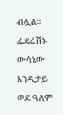ብሏል።
ፌዴሬሽኑ ውሳኔው እንዲታይ ወደ ዓለም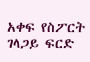አቀፍ የስፖርት ገላጋይ ፍርድ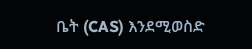ቤት (CAS) እንደሚወስድ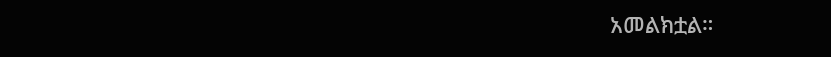አመልክቷል።